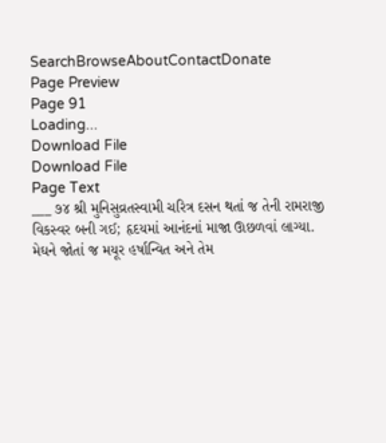SearchBrowseAboutContactDonate
Page Preview
Page 91
Loading...
Download File
Download File
Page Text
___ ૭૪ શ્રી મુનિસુવ્રતસ્વામી ચરિત્ર દસન થતાં જ તેની રામરાજી વિકસ્વર બની ગઈ; હૃદયમાં આનંદનાં માજા ઊછળવાં લાગ્યા. મેઘને જોતાં જ મયૂર હર્ષાન્વિત અને તેમ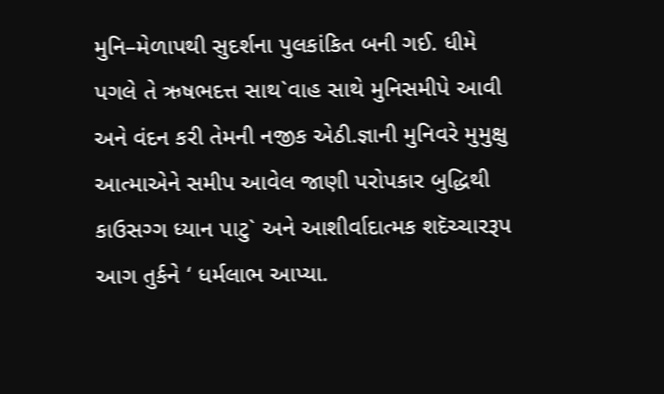મુનિ–મેળાપથી સુદર્શના પુલકાંકિત બની ગઈ. ધીમે પગલે તે ઋષભદત્ત સાથ`વાહ સાથે મુનિસમીપે આવી અને વંદન કરી તેમની નજીક એઠી.જ્ઞાની મુનિવરે મુમુક્ષુ આત્માએને સમીપ આવેલ જાણી પરોપકાર બુદ્ધિથી કાઉસગ્ગ ધ્યાન પાટુ` અને આશીર્વાદાત્મક શદૅચ્ચારરૂપ આગ તુર્કને ‘ ધર્મલાભ આપ્યા.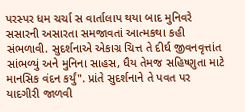પરસ્પર ધમ ચર્ચા સ વાર્તાલાપ થયા બાદ મુનિવરે સસારની અસારતા સમજાવતાં આત્મકથા કહી સંભળાવી. સુદર્શનાએ એકાગ્ર ચિત્ત તે દીર્ઘ જીવનવૃત્તાંત સાંભળ્યું અને મુનિના સાહસ, ધૈય તેમજ સહિષ્ણુતા માટે માનસિક વંદન કર્યું". પ્રાંતે સુદર્શનાને તે પવત પર યાદગીરી જાળવી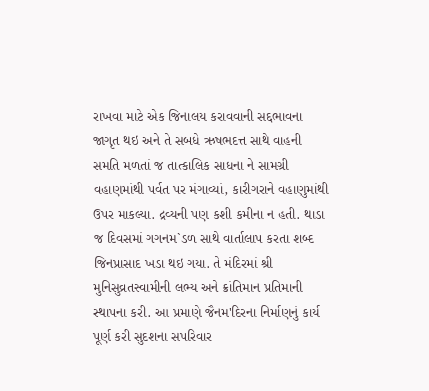રાખવા માટે એક જિનાલય કરાવવાની સદ્દભાવના જાગૃત થઇ અને તે સબધે ઋષભદત્ત સાથે વાહની સમતિ મળતાં જ તાત્કાલિક સાધના ને સામગ્રી વહાણમાંથી પર્વત પર મંગાવ્યાં, કારીગરાને વહાણુમાંથી ઉપર માકલ્યા. દ્રવ્યની પણ કશી કમીના ન હતી. થાડા જ દિવસમાં ગગનમ`ડળ સાથે વાર્તાલાપ કરતા શબ્દ જિનપ્રાસાદ ખડા થઇ ગયા. તે મંદિરમાં શ્રી મુનિસુવ્રતસ્વામીની લભ્ય અને ક્રાંતિમાન પ્રતિમાની સ્થાપના કરી. આ પ્રમાણે જૈનમ'દિરના નિર્માણનું કાર્ય પૂર્ણ કરી સુદશના સપરિવાર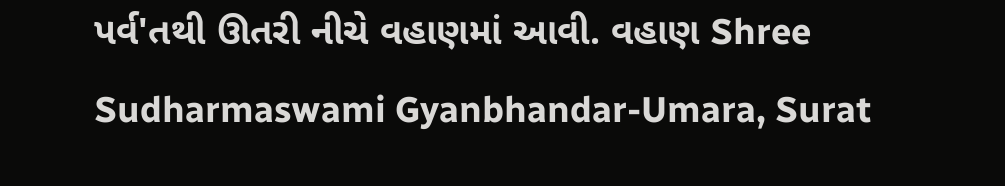પર્વ'તથી ઊતરી નીચે વહાણમાં આવી. વહાણ Shree Sudharmaswami Gyanbhandar-Umara, Surat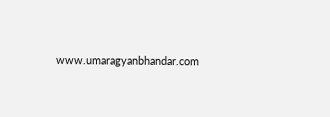www.umaragyanbhandar.com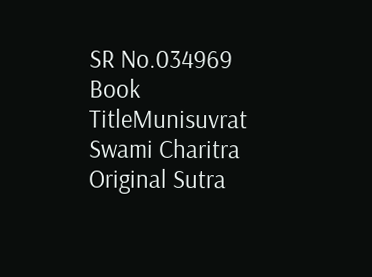SR No.034969
Book TitleMunisuvrat Swami Charitra
Original Sutra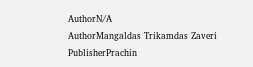AuthorN/A
AuthorMangaldas Trikamdas Zaveri
PublisherPrachin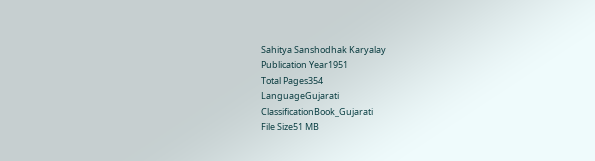Sahitya Sanshodhak Karyalay
Publication Year1951
Total Pages354
LanguageGujarati
ClassificationBook_Gujarati
File Size51 MB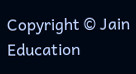Copyright © Jain Education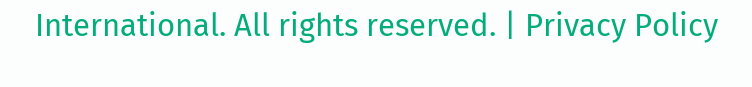International. All rights reserved. | Privacy Policy